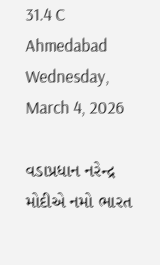31.4 C
Ahmedabad
Wednesday, March 4, 2026

વડાપ્રધાન નરેન્દ્ર મોદીએ નમો ભારત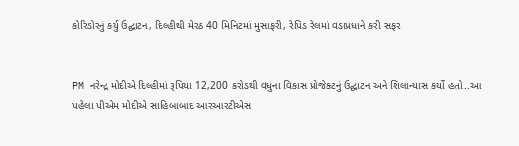કોરિડોરનું કર્યુ ઉદ્ઘાટન, દિલ્હીથી મેરઠ 40 મિનિટમાં મુસાફરી, રેપિડ રેલમાં વડાપ્રધાને કરી સફર


PM નરેન્દ્ર મોદીએ દિલ્હીમાં રૂપિયા 12,200 કરોડથી વધુના વિકાસ પ્રોજેક્ટનું ઉદ્ઘાટન અને શિલાન્યાસ કર્યો હતો..આ પહેલા પીએમ મોદીએ સાહિબાબાદ આરઆરટીએસ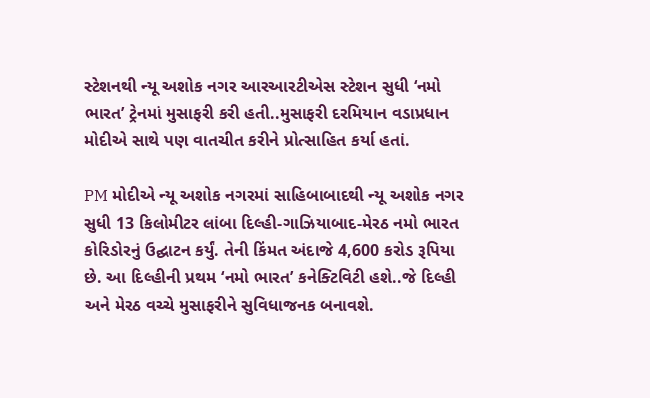સ્ટેશનથી ન્યૂ અશોક નગર આરઆરટીએસ સ્ટેશન સુધી ‘નમો ભારત’ ટ્રેનમાં મુસાફરી કરી હતી..મુસાફરી દરમિયાન વડાપ્રધાન મોદીએ સાથે પણ વાતચીત કરીને પ્રોત્સાહિત કર્યા હતાં.

PM મોદીએ ન્યૂ અશોક નગરમાં સાહિબાબાદથી ન્યૂ અશોક નગર સુધી 13 કિલોમીટર લાંબા દિલ્હી-ગાઝિયાબાદ-મેરઠ નમો ભારત કોરિડોરનું ઉદ્ઘાટન કર્યું. તેની કિંમત અંદાજે 4,600 કરોડ રૂપિયા છે. આ દિલ્હીની પ્રથમ ‘નમો ભારત’ કનેક્ટિવિટી હશે..જે દિલ્હી અને મેરઠ વચ્ચે મુસાફરીને સુવિધાજનક બનાવશે.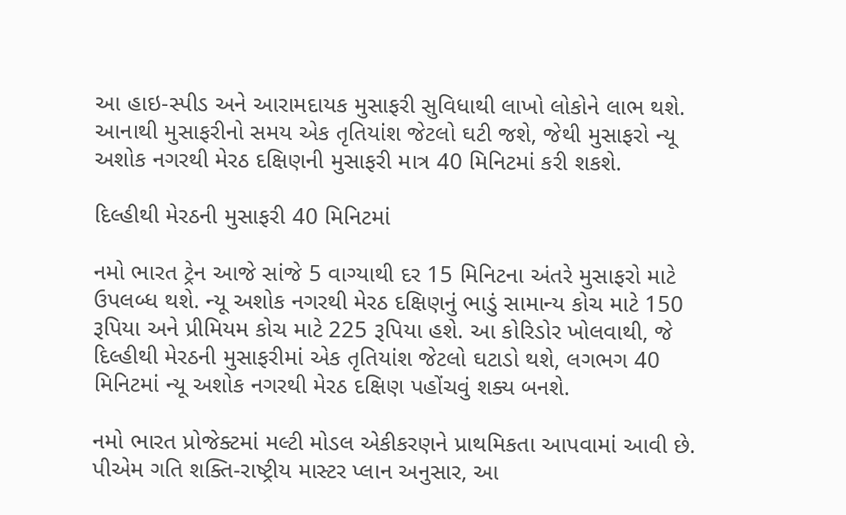આ હાઇ-સ્પીડ અને આરામદાયક મુસાફરી સુવિધાથી લાખો લોકોને લાભ થશે. આનાથી મુસાફરીનો સમય એક તૃતિયાંશ જેટલો ઘટી જશે, જેથી મુસાફરો ન્યૂ અશોક નગરથી મેરઠ દક્ષિણની મુસાફરી માત્ર 40 મિનિટમાં કરી શકશે.

દિલ્હીથી મેરઠની મુસાફરી 40 મિનિટમાં

નમો ભારત ટ્રેન આજે સાંજે 5 વાગ્યાથી દર 15 મિનિટના અંતરે મુસાફરો માટે ઉપલબ્ધ થશે. ન્યૂ અશોક નગરથી મેરઠ દક્ષિણનું ભાડું સામાન્ય કોચ માટે 150 રૂપિયા અને પ્રીમિયમ કોચ માટે 225 રૂપિયા હશે. આ કોરિડોર ખોલવાથી, જે દિલ્હીથી મેરઠની મુસાફરીમાં એક તૃતિયાંશ જેટલો ઘટાડો થશે, લગભગ 40 મિનિટમાં ન્યૂ અશોક નગરથી મેરઠ દક્ષિણ પહોંચવું શક્ય બનશે.

નમો ભારત પ્રોજેક્ટમાં મલ્ટી મોડલ એકીકરણને પ્રાથમિકતા આપવામાં આવી છે. પીએમ ગતિ શક્તિ-રાષ્ટ્રીય માસ્ટર પ્લાન અનુસાર, આ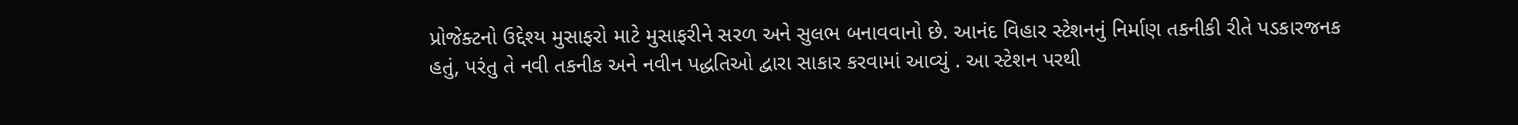પ્રોજેક્ટનો ઉદ્દેશ્ય મુસાફરો માટે મુસાફરીને સરળ અને સુલભ બનાવવાનો છે. આનંદ વિહાર સ્ટેશનનું નિર્માણ તકનીકી રીતે પડકારજનક હતું, પરંતુ તે નવી તકનીક અને નવીન પદ્ધતિઓ દ્વારા સાકાર કરવામાં આવ્યું . આ સ્ટેશન પરથી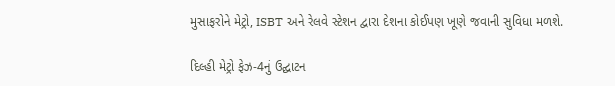મુસાફરોને મેટ્રો, ISBT અને રેલવે સ્ટેશન દ્વારા દેશના કોઈપણ ખૂણે જવાની સુવિધા મળશે.

દિલ્હી મેટ્રો ફેઝ-4નું ઉદ્ઘાટન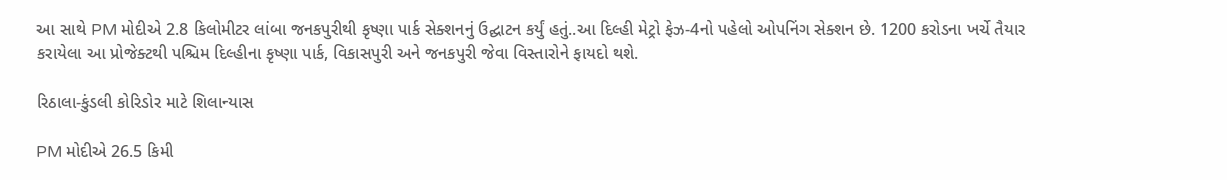આ સાથે PM મોદીએ 2.8 કિલોમીટર લાંબા જનકપુરીથી કૃષ્ણા પાર્ક સેક્શનનું ઉદ્ઘાટન કર્યું હતું..આ દિલ્હી મેટ્રો ફેઝ-4નો પહેલો ઓપનિંગ સેક્શન છે. 1200 કરોડના ખર્ચે તૈયાર કરાયેલા આ પ્રોજેક્ટથી પશ્ચિમ દિલ્હીના કૃષ્ણા પાર્ક, વિકાસપુરી અને જનકપુરી જેવા વિસ્તારોને ફાયદો થશે.

રિઠાલા-કુંડલી કોરિડોર માટે શિલાન્યાસ

PM મોદીએ 26.5 કિમી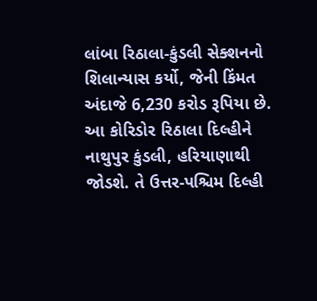લાંબા રિઠાલા-કુંડલી સેક્શનનો શિલાન્યાસ કર્યો, જેની કિંમત અંદાજે 6,230 કરોડ રૂપિયા છે. આ કોરિડોર રિઠાલા દિલ્હીને નાથુપુર કુંડલી, હરિયાણાથી જોડશે. તે ઉત્તર-પશ્ચિમ દિલ્હી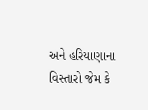અને હરિયાણાના વિસ્તારો જેમ કે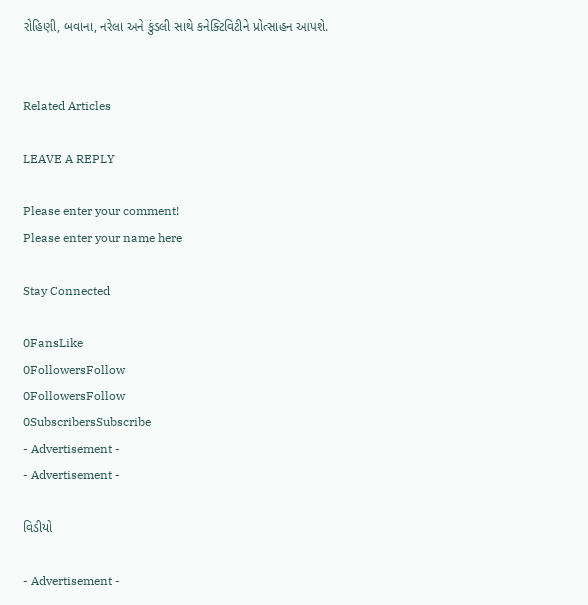રોહિણી, બવાના, નરેલા અને કુંડલી સાથે કનેક્ટિવિટીને પ્રોત્સાહન આપશે.


Related Articles

LEAVE A REPLY

Please enter your comment!
Please enter your name here

Stay Connected

0FansLike
0FollowersFollow
0FollowersFollow
0SubscribersSubscribe
- Advertisement -
- Advertisement -

વિડીયો

- Advertisement -